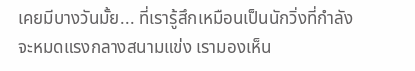เคยมีบางวันมั้ย... ที่เรารู้สึกเหมือนเป็นนักวิ่งที่กำลังจะหมดแรงกลางสนามแข่ง เรามองเห็น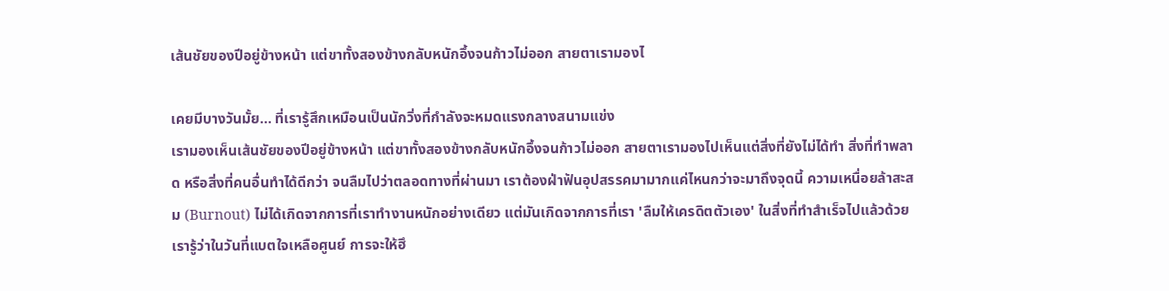เส้นชัยของปีอยู่ข้างหน้า แต่ขาทั้งสองข้างกลับหนักอึ้งจนก้าวไม่ออก สายตาเรามองไ

เคยมีบางวันมั้ย... ที่เรารู้สึกเหมือนเป็นนักวิ่งที่กำลังจะหมดแรงกลางสนามแข่ง
เรามองเห็นเส้นชัยของปีอยู่ข้างหน้า แต่ขาทั้งสองข้างกลับหนักอึ้งจนก้าวไม่ออก สายตาเรามองไปเห็นแต่สิ่งที่ยังไม่ได้ทำ สิ่งที่ทำพลาด หรือสิ่งที่คนอื่นทำได้ดีกว่า จนลืมไปว่าตลอดทางที่ผ่านมา เราต้องฝ่าฟันอุปสรรคมามากแค่ไหนกว่าจะมาถึงจุดนี้ ความเหนื่อยล้าสะสม (Burnout) ไม่ได้เกิดจากการที่เราทำงานหนักอย่างเดียว แต่มันเกิดจากการที่เรา 'ลืมให้เครดิตตัวเอง' ในสิ่งที่ทำสำเร็จไปแล้วด้วย
เรารู้ว่าในวันที่แบตใจเหลือศูนย์ การจะให้ฮึ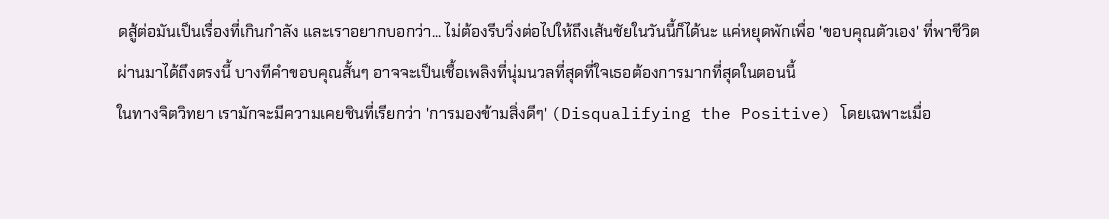ดสู้ต่อมันเป็นเรื่องที่เกินกำลัง และเราอยากบอกว่า... ไม่ต้องรีบวิ่งต่อไปให้ถึงเส้นชัยในวันนี้ก็ได้นะ แค่หยุดพักเพื่อ 'ขอบคุณตัวเอง' ที่พาชีวิตผ่านมาได้ถึงตรงนี้ บางทีคำขอบคุณสั้นๆ อาจจะเป็นเชื้อเพลิงที่นุ่มนวลที่สุดที่ใจเธอต้องการมากที่สุดในตอนนี้
ในทางจิตวิทยา เรามักจะมีความเคยชินที่เรียกว่า 'การมองข้ามสิ่งดีๆ' (Disqualifying the Positive) โดยเฉพาะเมื่อ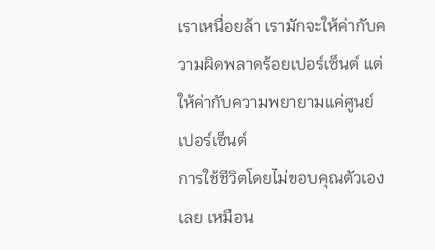เราเหนื่อยล้า เรามักจะให้ค่ากับความผิดพลาดร้อยเปอร์เซ็นต์ แต่ให้ค่ากับความพยายามแค่ศูนย์เปอร์เซ็นต์
การใช้ชีวิตโดยไม่ขอบคุณตัวเองเลย เหมือน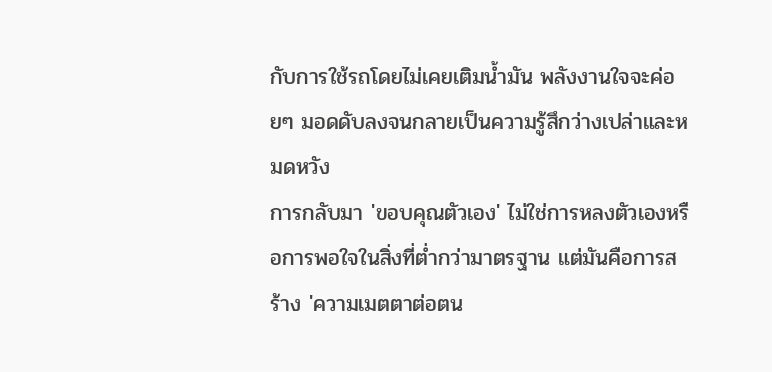กับการใช้รถโดยไม่เคยเติมน้ำมัน พลังงานใจจะค่อยๆ มอดดับลงจนกลายเป็นความรู้สึกว่างเปล่าและหมดหวัง
การกลับมา 'ขอบคุณตัวเอง' ไม่ใช่การหลงตัวเองหรือการพอใจในสิ่งที่ต่ำกว่ามาตรฐาน แต่มันคือการสร้าง 'ความเมตตาต่อตน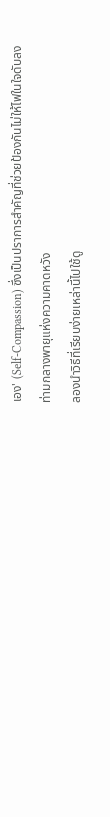เอง' (Self-Compassion) ซึ่งเป็นปราการสำคัญที่ช่วยป้องกันไม่ให้ไฟในใจดับลงท่ามกลางพายุแห่งความคาดหวัง
ลองนำวิธีที่เรียบง่ายเหล่านี้ไปใช้ดู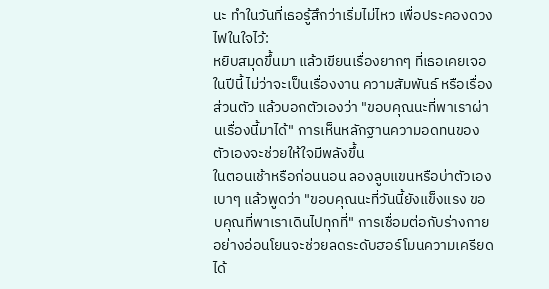นะ ทำในวันที่เธอรู้สึกว่าเริ่มไม่ไหว เพื่อประคองดวงไฟในใจไว้:
หยิบสมุดขึ้นมา แล้วเขียนเรื่องยากๆ ที่เธอเคยเจอในปีนี้ ไม่ว่าจะเป็นเรื่องงาน ความสัมพันธ์ หรือเรื่องส่วนตัว แล้วบอกตัวเองว่า "ขอบคุณนะที่พาเราผ่านเรื่องนี้มาได้" การเห็นหลักฐานความอดทนของตัวเองจะช่วยให้ใจมีพลังขึ้น
ในตอนเช้าหรือก่อนนอน ลองลูบแขนหรือบ่าตัวเองเบาๆ แล้วพูดว่า "ขอบคุณนะที่วันนี้ยังแข็งแรง ขอบคุณที่พาเราเดินไปทุกที่" การเชื่อมต่อกับร่างกายอย่างอ่อนโยนจะช่วยลดระดับฮอร์โมนความเครียดได้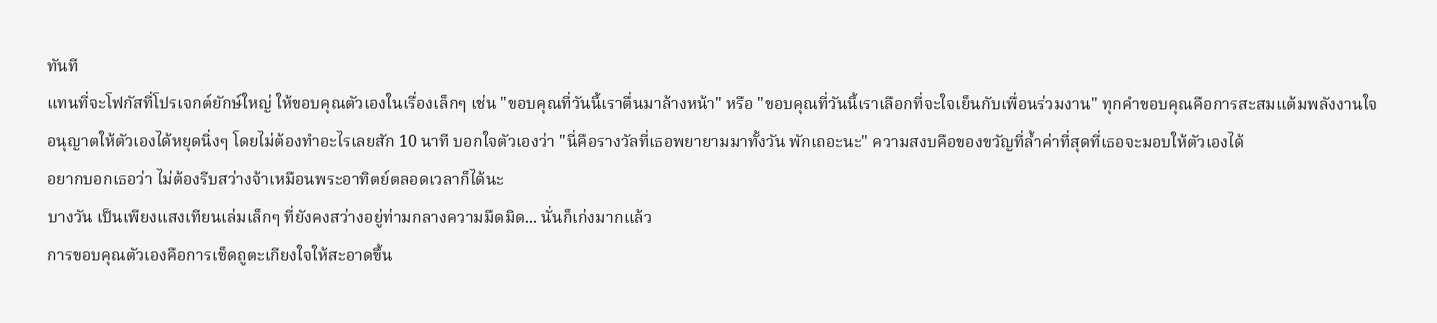ทันที
แทนที่จะโฟกัสที่โปรเจกต์ยักษ์ใหญ่ ให้ขอบคุณตัวเองในเรื่องเล็กๆ เช่น "ขอบคุณที่วันนี้เราตื่นมาล้างหน้า" หรือ "ขอบคุณที่วันนี้เราเลือกที่จะใจเย็นกับเพื่อนร่วมงาน" ทุกคำขอบคุณคือการสะสมแต้มพลังงานใจ
อนุญาตให้ตัวเองได้หยุดนิ่งๆ โดยไม่ต้องทำอะไรเลยสัก 10 นาที บอกใจตัวเองว่า "นี่คือรางวัลที่เธอพยายามมาทั้งวัน พักเถอะนะ" ความสงบคือของขวัญที่ล้ำค่าที่สุดที่เธอจะมอบให้ตัวเองได้
อยากบอกเธอว่า ไม่ต้องรีบสว่างจ้าเหมือนพระอาทิตย์ตลอดเวลาก็ได้นะ
บางวัน เป็นเพียงแสงเทียนเล่มเล็กๆ ที่ยังคงสว่างอยู่ท่ามกลางความมืดมิด... นั่นก็เก่งมากแล้ว
การขอบคุณตัวเองคือการเช็ดถูตะเกียงใจให้สะอาดขึ้น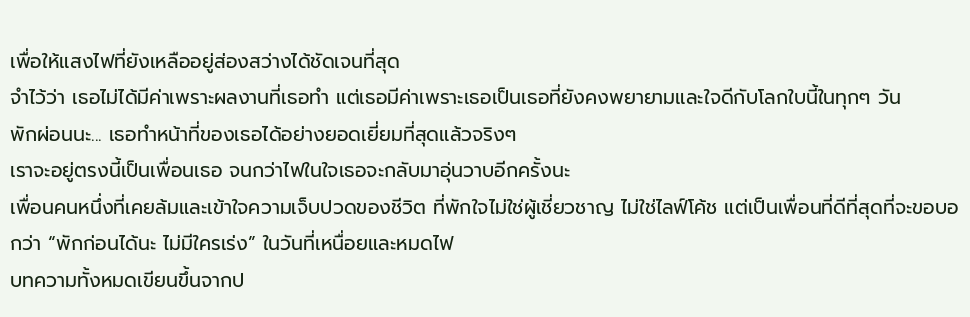เพื่อให้แสงไฟที่ยังเหลืออยู่ส่องสว่างได้ชัดเจนที่สุด
จำไว้ว่า เธอไม่ได้มีค่าเพราะผลงานที่เธอทำ แต่เธอมีค่าเพราะเธอเป็นเธอที่ยังคงพยายามและใจดีกับโลกใบนี้ในทุกๆ วัน
พักผ่อนนะ... เธอทำหน้าที่ของเธอได้อย่างยอดเยี่ยมที่สุดแล้วจริงๆ
เราจะอยู่ตรงนี้เป็นเพื่อนเธอ จนกว่าไฟในใจเธอจะกลับมาอุ่นวาบอีกครั้งนะ
เพื่อนคนหนึ่งที่เคยล้มและเข้าใจความเจ็บปวดของชีวิต ที่พักใจไม่ใช่ผู้เชี่ยวชาญ ไม่ใช่ไลฟ์โค้ช แต่เป็นเพื่อนที่ดีที่สุดที่จะขอบอกว่า “พักก่อนได้นะ ไม่มีใครเร่ง” ในวันที่เหนื่อยและหมดไฟ
บทความทั้งหมดเขียนขึ้นจากป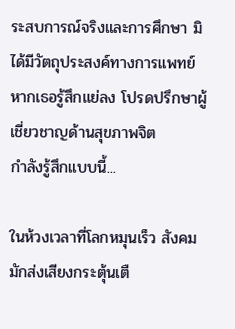ระสบการณ์จริงและการศึกษา มิได้มีวัตถุประสงค์ทางการแพทย์ หากเธอรู้สึกแย่ลง โปรดปรึกษาผู้เชี่ยวชาญด้านสุขภาพจิต
กำลังรู้สึกแบบนี้...

ในห้วงเวลาที่โลกหมุนเร็ว สังคมมักส่งเสียงกระตุ้นเตื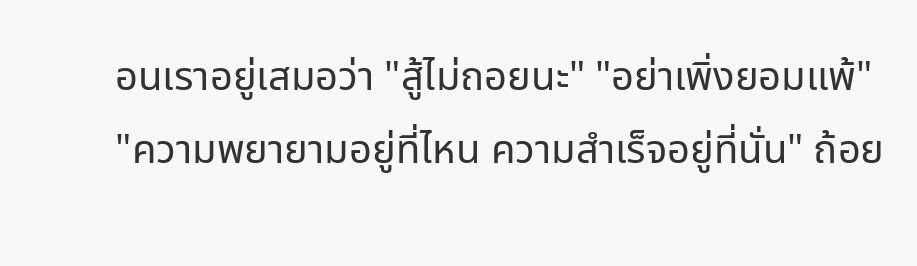อนเราอยู่เสมอว่า "สู้ไม่ถอยนะ" "อย่าเพิ่งยอมแพ้" "ความพยายามอยู่ที่ไหน ความสำเร็จอยู่ที่นั่น" ถ้อย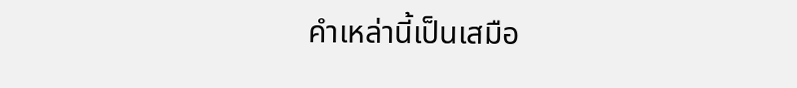คำเหล่านี้เป็นเสมือ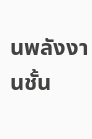นพลังงานชั้น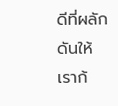ดีที่ผลักดันให้เราก้